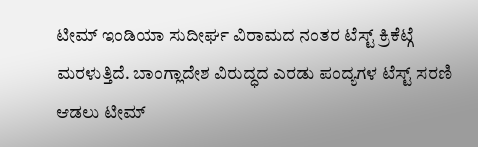ಟೀಮ್ ಇಂಡಿಯಾ ಸುದೀರ್ಘ ವಿರಾಮದ ನಂತರ ಟೆಸ್ಟ್ ಕ್ರಿಕೆಟ್ಗೆ ಮರಳುತ್ತಿದೆ. ಬಾಂಗ್ಲಾದೇಶ ವಿರುದ್ಧದ ಎರಡು ಪಂದ್ಯಗಳ ಟೆಸ್ಟ್ ಸರಣಿ ಆಡಲು ಟೀಮ್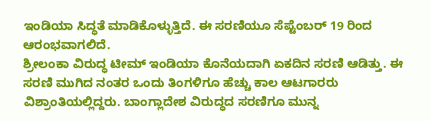ಇಂಡಿಯಾ ಸಿದ್ಧತೆ ಮಾಡಿಕೊಳ್ಳುತ್ತಿದೆ. ಈ ಸರಣಿಯೂ ಸೆಪ್ಟೆಂಬರ್ 19 ರಿಂದ ಆರಂಭವಾಗಲಿದೆ.
ಶ್ರೀಲಂಕಾ ವಿರುದ್ಧ ಟೀಮ್ ಇಂಡಿಯಾ ಕೊನೆಯದಾಗಿ ಏಕದಿನ ಸರಣಿ ಆಡಿತ್ತು. ಈ ಸರಣಿ ಮುಗಿದ ನಂತರ ಒಂದು ತಿಂಗಳಿಗೂ ಹೆಚ್ಚು ಕಾಲ ಆಟಗಾರರು ವಿಶ್ರಾಂತಿಯಲ್ಲಿದ್ದರು. ಬಾಂಗ್ಲಾದೇಶ ವಿರುದ್ಧದ ಸರಣಿಗೂ ಮುನ್ನ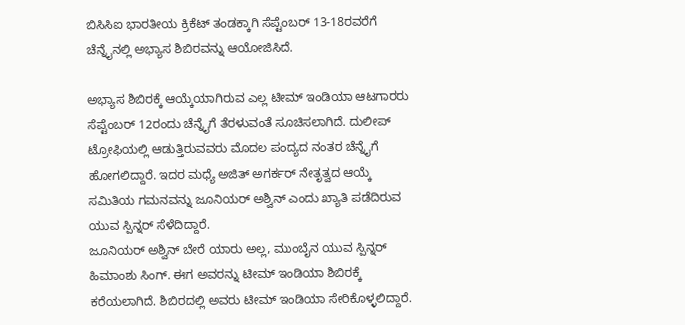ಬಿಸಿಸಿಐ ಭಾರತೀಯ ಕ್ರಿಕೆಟ್ ತಂಡಕ್ಕಾಗಿ ಸೆಪ್ಟೆಂಬರ್ 13-18ರವರೆಗೆ ಚೆನ್ನೈನಲ್ಲಿ ಅಭ್ಯಾಸ ಶಿಬಿರವನ್ನು ಆಯೋಜಿಸಿದೆ.

ಅಭ್ಯಾಸ ಶಿಬಿರಕ್ಕೆ ಆಯ್ಕೆಯಾಗಿರುವ ಎಲ್ಲ ಟೀಮ್ ಇಂಡಿಯಾ ಆಟಗಾರರು ಸೆಪ್ಟೆಂಬರ್ 12ರಂದು ಚೆನ್ನೈಗೆ ತೆರಳುವಂತೆ ಸೂಚಿಸಲಾಗಿದೆ. ದುಲೀಪ್ ಟ್ರೋಫಿಯಲ್ಲಿ ಆಡುತ್ತಿರುವವರು ಮೊದಲ ಪಂದ್ಯದ ನಂತರ ಚೆನ್ನೈಗೆ ಹೋಗಲಿದ್ದಾರೆ. ಇದರ ಮಧ್ಯೆ ಅಜಿತ್ ಅಗರ್ಕರ್ ನೇತೃತ್ವದ ಆಯ್ಕೆ ಸಮಿತಿಯ ಗಮನವನ್ನು ಜೂನಿಯರ್ ಅಶ್ವಿನ್ ಎಂದು ಖ್ಯಾತಿ ಪಡೆದಿರುವ ಯುವ ಸ್ಪಿನ್ನರ್ ಸೆಳೆದಿದ್ದಾರೆ.
ಜೂನಿಯರ್ ಅಶ್ವಿನ್ ಬೇರೆ ಯಾರು ಅಲ್ಲ, ಮುಂಬೈನ ಯುವ ಸ್ಪಿನ್ನರ್ ಹಿಮಾಂಶು ಸಿಂಗ್. ಈಗ ಅವರನ್ನು ಟೀಮ್ ಇಂಡಿಯಾ ಶಿಬಿರಕ್ಕೆ ಕರೆಯಲಾಗಿದೆ. ಶಿಬಿರದಲ್ಲಿ ಅವರು ಟೀಮ್ ಇಂಡಿಯಾ ಸೇರಿಕೊಳ್ಳಲಿದ್ದಾರೆ.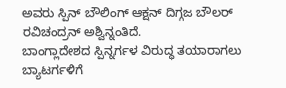ಅವರು ಸ್ಪಿನ್ ಬೌಲಿಂಗ್ ಆಕ್ಷನ್ ದಿಗ್ಗಜ ಬೌಲರ್ ರವಿಚಂದ್ರನ್ ಅಶ್ವಿನ್ನಂತಿದೆ.
ಬಾಂಗ್ಲಾದೇಶದ ಸ್ಪಿನ್ನರ್ಗಳ ವಿರುದ್ಧ ತಯಾರಾಗಲು ಬ್ಯಾಟರ್ಗಳಿಗೆ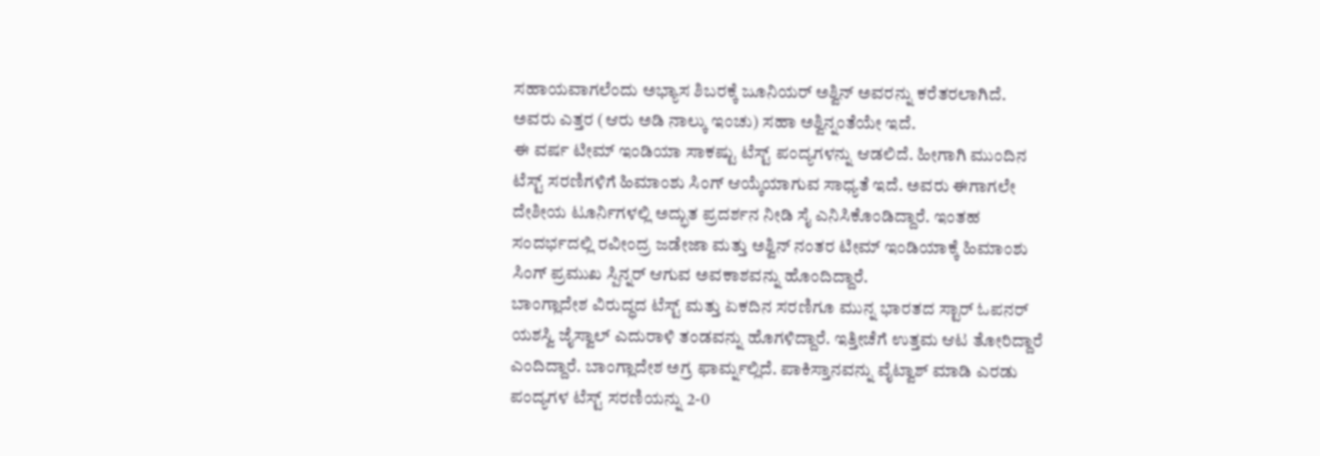ಸಹಾಯವಾಗಲೆಂದು ಅಭ್ಯಾಸ ಶಿಬರಕ್ಕೆ ಜೂನಿಯರ್ ಅಶ್ವಿನ್ ಅವರನ್ನು ಕರೆತರಲಾಗಿದೆ. ಅವರು ಎತ್ತರ (ಆರು ಅಡಿ ನಾಲ್ಕು ಇಂಚು) ಸಹಾ ಅಶ್ವಿನ್ನಂತೆಯೇ ಇದೆ.
ಈ ವರ್ಷ ಟೀಮ್ ಇಂಡಿಯಾ ಸಾಕಷ್ಟು ಟೆಸ್ಟ್ ಪಂದ್ಯಗಳನ್ನು ಆಡಲಿದೆ. ಹೀಗಾಗಿ ಮುಂದಿನ ಟೆಸ್ಟ್ ಸರಣಿಗಳಿಗೆ ಹಿಮಾಂಶು ಸಿಂಗ್ ಆಯ್ಕೆಯಾಗುವ ಸಾಧ್ಯತೆ ಇದೆ. ಅವರು ಈಗಾಗಲೇ ದೇಶೀಯ ಟೂರ್ನಿಗಳಲ್ಲಿ ಅದ್ಭುತ ಪ್ರದರ್ಶನ ನೀಡಿ ಸೈ ಎನಿಸಿಕೊಂಡಿದ್ದಾರೆ. ಇಂತಹ ಸಂದರ್ಭದಲ್ಲಿ ರವೀಂದ್ರ ಜಡೇಜಾ ಮತ್ತು ಅಶ್ವಿನ್ ನಂತರ ಟೀಮ್ ಇಂಡಿಯಾಕ್ಕೆ ಹಿಮಾಂಶು ಸಿಂಗ್ ಪ್ರಮುಖ ಸ್ಪಿನ್ನರ್ ಆಗುವ ಅವಕಾಶವನ್ನು ಹೊಂದಿದ್ದಾರೆ.
ಬಾಂಗ್ಲಾದೇಶ ವಿರುದ್ಧದ ಟೆಸ್ಟ್ ಮತ್ತು ಏಕದಿನ ಸರಣಿಗೂ ಮುನ್ನ ಭಾರತದ ಸ್ಟಾರ್ ಓಪನರ್ ಯಶಸ್ವಿ ಜೈಸ್ವಾಲ್ ಎದುರಾಳಿ ತಂಡವನ್ನು ಹೊಗಳಿದ್ದಾರೆ. ಇತ್ತೀಚೆಗೆ ಉತ್ತಮ ಆಟ ತೋರಿದ್ದಾರೆ ಎಂದಿದ್ದಾರೆ. ಬಾಂಗ್ಲಾದೇಶ ಅಗ್ರ ಫಾರ್ಮ್ನಲ್ಲಿದೆ. ಪಾಕಿಸ್ತಾನವನ್ನು ವೈಟ್ವಾಶ್ ಮಾಡಿ ಎರಡು ಪಂದ್ಯಗಳ ಟೆಸ್ಟ್ ಸರಣಿಯನ್ನು 2-0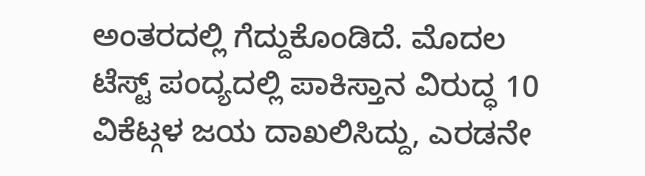ಅಂತರದಲ್ಲಿ ಗೆದ್ದುಕೊಂಡಿದೆ. ಮೊದಲ ಟೆಸ್ಟ್ ಪಂದ್ಯದಲ್ಲಿ ಪಾಕಿಸ್ತಾನ ವಿರುದ್ಧ 10 ವಿಕೆಟ್ಗಳ ಜಯ ದಾಖಲಿಸಿದ್ದು, ಎರಡನೇ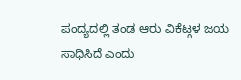ಪಂದ್ಯದಲ್ಲಿ ತಂಡ ಆರು ವಿಕೆಟ್ಗಳ ಜಯ ಸಾಧಿಸಿದೆ ಎಂದು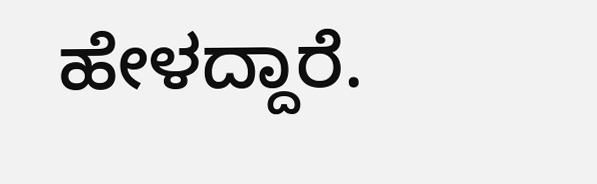ಹೇಳದ್ದಾರೆ.